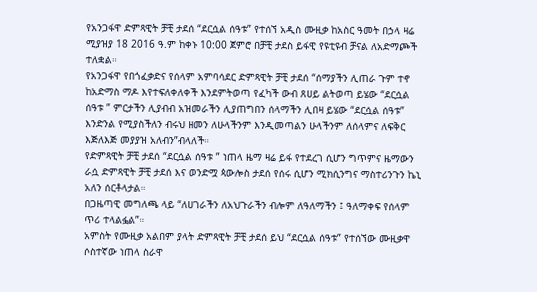የአንጋፋዋ ድምጻዊት ቻቺ ታደሰ “ደርሷል ሰዓቱ” የተሰኘ አዲስ ሙዚቃ ከአስር ዓመት በኃላ ዛሬ ሚያዝያ 18 2016 ዓ.ም ከቀኑ 10:00 ጀምሮ በቻቺ ታደስ ይፋዊ የዩቲዩብ ቻናል ለአድማጮች ተለቋል።
የአንጋፋዋ የበጎፈቃድና የሰላም አምባሳደር ድምጻዊት ቻቺ ታደሰ “ሰማያችን ሊጠራ ጉም ተኖ ከአድማስ ማዶ እየተፍለቀለቀች እንደምትወጣ የፈካች ውብ ጸሀይ ልትወጣ ይሄው “ደርሷል ሰዓቱ ” ምርታችን ሊያብብ አዝመራችን ሊያጠግበን ሰላማችን ሊበዛ ይሄው “ደርሷል ሰዓቱ” እንድንል የሚያስችለን ብሩህ ዘመን ለሁላችንም እንዲመጣልን ሁላችንም ለሰላምና ለፍቅር እጅለእጅ መያያዝ አለብን”ብላለች።
የድምጻዊት ቻቺ ታደሰ “ደርሷል ሰዓቱ ” ነጠላ ዜማ ዛሬ ይፋ የተደረገ ሲሆን ግጥምና ዜማውን ራሷ ድምጻዊት ቻቺ ታደሰ እና ወንድሟ ጳውሎስ ታደሰ የሰሩ ሲሆን ሚክሲንግና ማስተሪንጉን ኬኒ አለን ሰርቶላታል።
በጋዜጣዊ መግለጫ ላይ “ለሀገራችን ለአህጉራችን ብሎም ለዓለማችን ፤ ዓለማቀፍ የሰላም ጥሪ ተላልፏል”።
አምስት የሙዚቃ አልበም ያላት ድምጻዊት ቻቺ ታደሰ ይህ “ደርሷል ሰዓቱ” የተሰኘው ሙዚቃዋ ሶስተኛው ነጠላ ስራዋ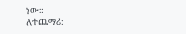ነው።
ለተጨማሪ: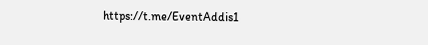https://t.me/EventAddis1